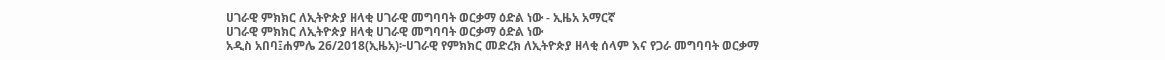ሀገራዊ ምክክር ለኢትዮጵያ ዘላቂ ሀገራዊ መግባባት ወርቃማ ዕድል ነው - ኢዜአ አማርኛ
ሀገራዊ ምክክር ለኢትዮጵያ ዘላቂ ሀገራዊ መግባባት ወርቃማ ዕድል ነው
አዲስ አበባ፤ሐምሌ 26/2018(ኢዜአ)፦ሀገራዊ የምክክር መድረክ ለኢትዮጵያ ዘላቂ ሰላም እና የጋራ መግባባት ወርቃማ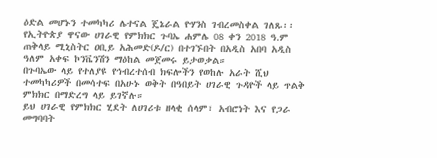ዕድል መሆኑን ተመካካሪ ሌተናል ጄኔራል ዮሃንስ ገብረመስቀል ገለጹ፡፡
የኢትዮጵያ ዋናው ሀገራዊ የምክክር ጉባኤ ሐምሌ 08 ቀን 2018 ዓ.ም ጠቅላይ ሚኒስትር ዐቢይ አሕመድ(ዶ/ር) በተገኙበት በአዲስ አበባ አዲስ ዓለም አቀፍ ኮንቬንሽን ማዕከል መጀመሩ ይታወቃል።
በጉባኤው ላይ የተለያዩ የኅብረተሰብ ክፍሎችን የወከሉ አራት ሺህ ተመካካሪዎች በመሳተፍ በአሁኑ ወቅት በዓበይት ሀገራዊ ጉዳዮች ላይ ጥልቅ ምክክር በማድረግ ላይ ይገኛሉ።
ይህ ሀገራዊ የምክክር ሂደት ለሀገሪቱ ዘላቂ ሰላም፣ አብሮነት እና የጋራ መግባባት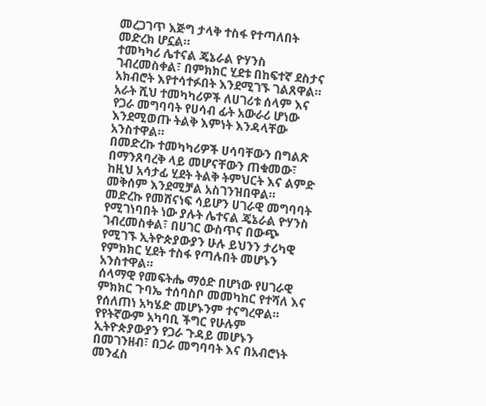መረጋገጥ እጅግ ታላቅ ተስፋ የተጣለበት መድረክ ሆኗል።
ተመካካሪ ሌተናል ጄኔራል ዮሃንስ ገብረመስቀል፣ በምክክር ሂደቱ በከፍተኛ ደስታና አክብሮት እየተሳተፉበት እንደሚገኙ ገልጸዋል።
አራት ሺህ ተመካካሪዎች ለሀገሪቱ ሰላም እና የጋራ መግባባት የሀሳብ ፊት አውራሪ ሆነው እንደሚወጡ ትልቅ እምነት እንዳላቸው አንስተዋል።
በመድረኩ ተመካካሪዎች ሀሳባቸውን በግልጽ በማንጸባረቅ ላይ መሆናቸውን ጠቁመው፣ ከዚህ አሳታፊ ሂደት ትልቅ ትምህርት እና ልምድ መቅሰም እንደሚቻል አስገንዝበዋል።
መድረኩ የመሸናነፍ ሳይሆን ሀገራዊ መግባባት የሚገነባበት ነው ያሉት ሌተናል ጄኔራል ዮሃንስ ገብረመስቀል፣ በሀገር ውስጥና በውጭ የሚገኙ ኢትዮጵያውያን ሁሉ ይህንን ታሪካዊ የምክክር ሂደት ተስፋ የጣሉበት መሆኑን አንስተዋል።
ሰላማዊ የመፍትሔ ማዕድ በሆነው የሀገራዊ ምክክር ጉባኤ ተሰባስቦ መመካከር የተሻለ እና የሰለጠነ አካሄድ መሆኑንም ተናግረዋል።
የየትኛውም አካባቢ ችግር የሁሉም ኢትዮጵያውያን የጋራ ጉዳይ መሆኑን በመገንዘብ፣ በጋራ መግባባት እና በአብሮነት መንፈስ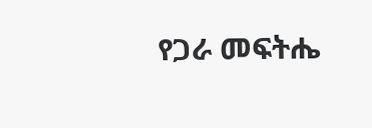የጋራ መፍትሔ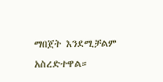ማበጀት እንደሚቻልም አስረድተዋል።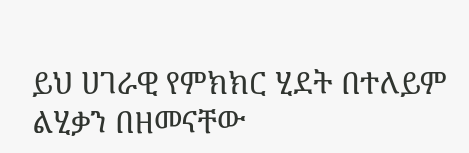ይህ ሀገራዊ የምክክር ሂደት በተለይም ልሂቃን በዘመናቸው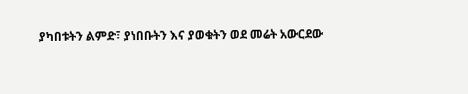ያካበቱትን ልምድ፣ ያነበቡትን እና ያወቁትን ወደ መሬት አውርደው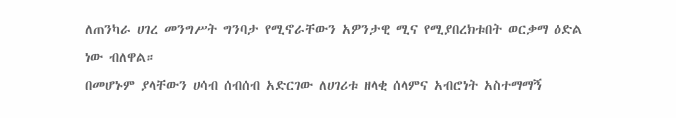ለጠንካራ ሀገረ መንግሥት ግንባታ የሚኖራቸውን አዎንታዊ ሚና የሚያበረክቱበት ወርቃማ ዕድል ነው ብለዋል።
በመሆኑም ያላቸውን ሀሳብ ሰብሰብ አድርገው ለሀገሪቱ ዘላቂ ሰላምና አብሮነት አስተማማኝ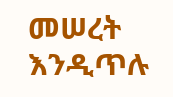መሠረት እንዲጥሉ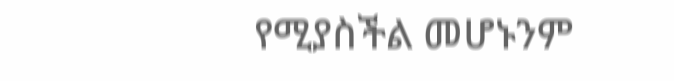የሚያስችል መሆኑንም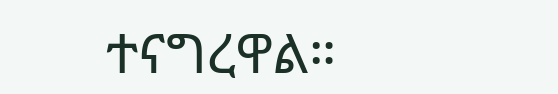ተናግረዋል።